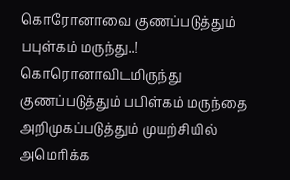கொரோனாவை குணப்படுத்தும் பபுள்கம் மருந்து..!
கொரொனாவிடமிருந்து குணப்படுத்தும் பபிள்கம் மருந்தை அறிமுகப்படுத்தும் முயற்சியில் அமெரிக்க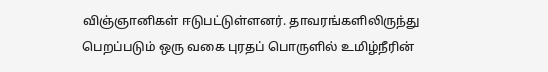விஞ்ஞானிகள் ஈடுபட்டுள்ளனர். தாவரங்களிலிருந்து பெறப்படும் ஒரு வகை புரதப் பொருளில் உமிழ்நீரின்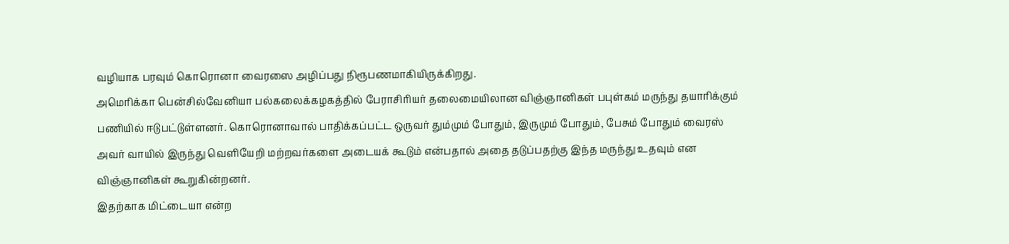வழியாக பரவும் கொரொனா வைரஸை அழிப்பது நிரூபணமாகியிருக்கிறது.
அமெரிக்கா பென்சில்வேனியா பல்கலைக்கழகத்தில் பேராசிரியர் தலைமையிலான விஞ்ஞானிகள் பபுள்கம் மருந்து தயாரிக்கும் பணியில் ஈடுபட்டுள்ளனர். கொரொனாவால் பாதிக்கப்பட்ட ஒருவர் தும்மும் போதும், இருமும் போதும், பேசும் போதும் வைரஸ் அவர் வாயில் இருந்து வெளியேறி மற்றவர்களை அடையக் கூடும் என்பதால் அதை தடுப்பதற்கு இந்த மருந்து உதவும் என விஞ்ஞானிகள் கூறுகின்றனர்.
இதற்காக மிட்டையா என்ற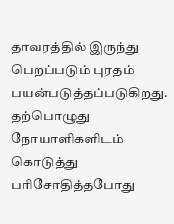தாவரத்தில் இருந்து பெறப்படும் புரதம் பயன்படுத்தப்படுகிறது. தற்பொழுது நோயாளிகளிடம் கொடுத்து பரிசோதித்தபோது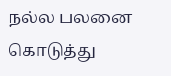நல்ல பலனை கொடுத்து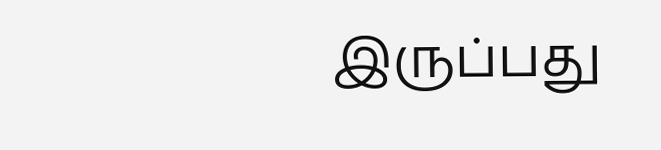இருப்பது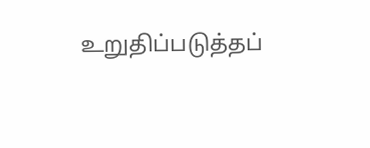உறுதிப்படுத்தப்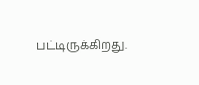பட்டிருக்கிறது.